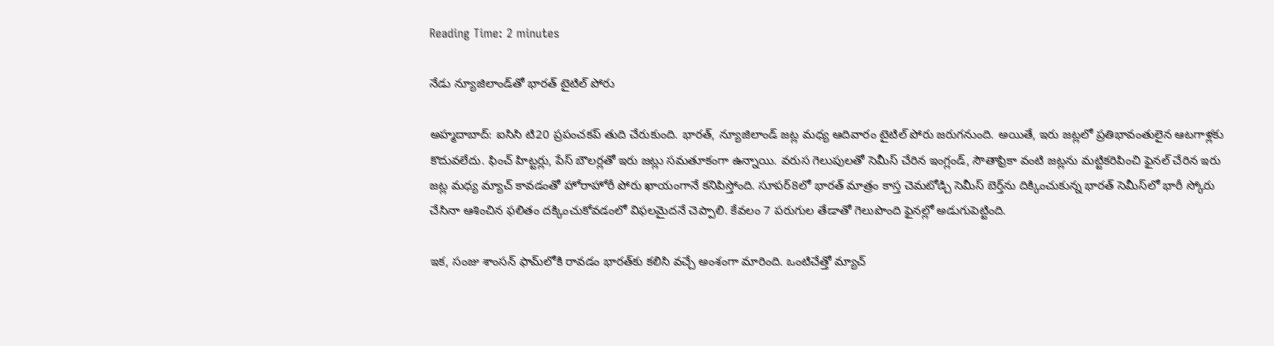Reading Time: 2 minutes

నేడు న్యూజిలాండ్‌తో భారత్ టైటిల్ పోరు

అహ్మదాబాద్: ఐసిసి టి20 ప్రపంచకప్ తుది చేరుకుంది. భారత్, న్యూజిలాండ్ జట్ల మధ్య ఆదివారం టైటిల్ పోరు జరుగనుంది. అయితే, ఇరు జట్లలో ప్రతిభావంతులైన ఆటగాళ్లకు కొదువలేదు. ఫించ్ హిట్టర్లు, పేస్ బౌలర్లతో ఇరు జట్లు సమతూకంగా ఉన్నాయి. వరుస గెలుపులతో సెమీస్ చేరిన ఇంగ్లండ్, సౌతాఫ్రికా వంటి జట్లను మట్టికరిపించి ఫైనల్ చేరిన ఇరు జట్ల మధ్య మ్యాచ్ కావడంతో హోరాహోరీ పోరు ఖాయంగానే కనిపిస్తోంది. సూపర్8లో భారత్ మాత్రం కాస్త చెమటోడ్చి సెమీస్ బెర్త్‌ను దిక్కించుకున్న భారత్ సెమీస్‌లో భారీ స్కోరు చేసినా ఆశించిన ఫలితం దక్కించుకోవడంలో విఫలమైదనే చెప్పాలి. కేవలం 7 పరుగుల తేడాతో గెలుపొంది ఫైనల్లో అడుగుపెట్టింది.

ఇక, సంజు శాంసన్ ఫామ్‌లోకి రావడం భారత్‌కు కలిసి వచ్చే అంశంగా మారింది. ఒంటిచేత్తో మ్యాచ్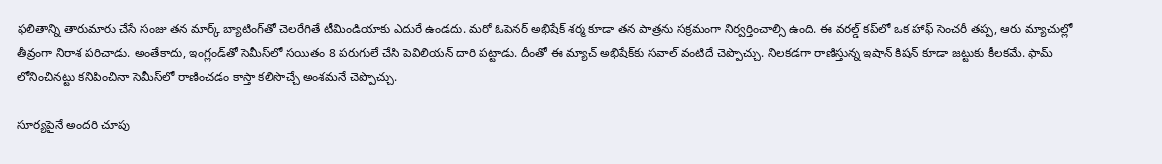ఫలితాన్ని తారుమారు చేసే సంజు తన మార్క్ బ్యాటింగ్‌తో చెలరేగితే టీమిండియాకు ఎదురే ఉండదు. మరో ఓపెనర్ అభిషేక్ శర్మ కూడా తన పాత్రను సక్రమంగా నిర్వర్తించాల్సి ఉంది. ఈ వరల్డ్ కప్‌లో ఒక హాఫ్ సెంచరీ తప్ప, ఆరు మ్యాచుల్లో తీవ్రంగా నిరాశ పరిచాడు. అంతేకాదు, ఇంగ్లండ్‌తో సెమీస్‌లో సయితం 8 పరుగులే చేసి పెవిలియన్ దారి పట్టాడు. దీంతో ఈ మ్యాచ్ అభిషేక్‌కు సవాల్ వంటిదే చెప్పొచ్చు. నిలకడగా రాణిస్తున్న ఇషాన్ కిషన్ కూడా జట్టుకు కీలకమే. ఫామ్ లోనించినట్టు కనిపించినా సెమీస్‌లో రాణించడం కాస్తా కలిసొచ్చే అంశమనే చెప్పొచ్చు.

సూర్యపైనే అందరి చూపు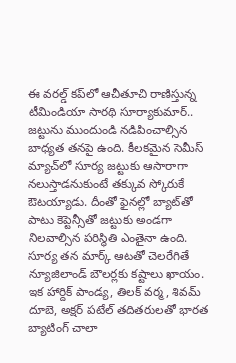ఈ వరల్డ్ కప్‌లో ఆచీతూచి రాణిస్తున్న టీమిండియా సారథి సూర్యాకుమార్.. జట్టును ముందుండి నడిపించాల్సిన బాధ్యత తనపై ఉంది. కీలకమైన సెమీస్ మ్యాచ్‌లో సూర్య జట్టుకు ఆసారాగా నలుస్తాడనుకుంటే తక్కువ స్కోరుకే ఔటయ్యాడు. దీంతో ఫైనల్లో బ్యాట్‌తో పాటు కెప్టెన్సీతో జట్టుకు అండగా నిలవాల్సిన పరిస్థితి ఎంతైనా ఉంది. సూర్య తన మార్క్ ఆటతో చెలరేగితే న్యూజిలాండ్ బౌలర్లకు కష్టాలు ఖాయం. ఇక హార్దిక్ పాండ్య, తిలక్ వర్మ, శివమ్ దూబె, అక్షర్ పటేల్ తదితరులతో భారత బ్యాటింగ్ చాలా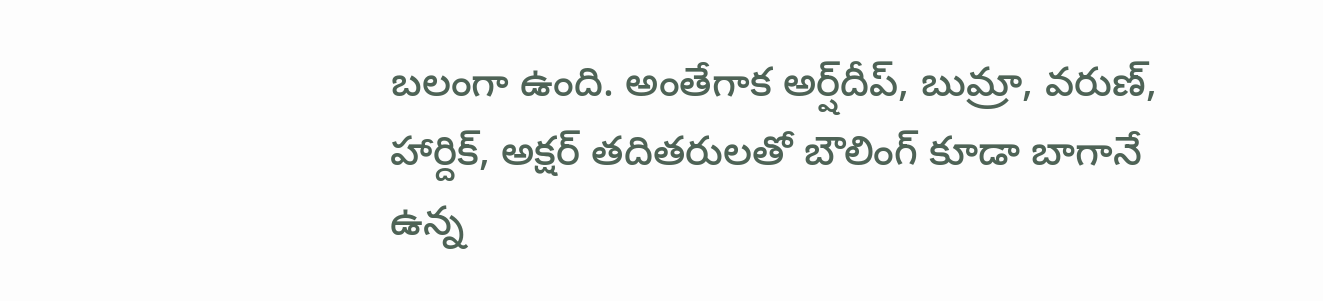బలంగా ఉంది. అంతేగాక అర్ష్‌దీప్, బుమ్రా, వరుణ్, హార్దిక్, అక్షర్ తదితరులతో బౌలింగ్ కూడా బాగానే ఉన్న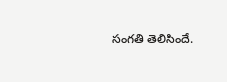సంగతి తెలిసిందే.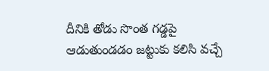దీనికి తోడు సొంత గడ్డపై ఆడుతుండడం జట్టుకు కలిసి వచ్చే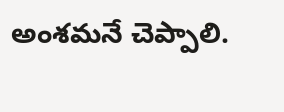అంశమనే చెప్పాలి.